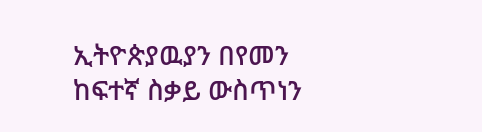ኢትዮጵያዉያን በየመን ከፍተኛ ስቃይ ውስጥነን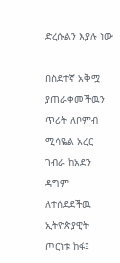ድረሱልን እያሉ ነው

በስደተኛ አቅሟ ያጠራቀመችዉን ጥሪት ለቦምብ ሚሳዬል አረር ገብራ ከአደን ዳግም ለተሰደደችዉ ኢትዮጵያዊት ጦርነቱ ከፋ፤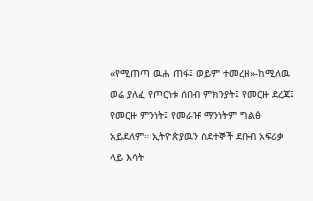«የሚጠጣ ዉሐ ጠፋ፤ ወይም ተመረዘ»-ከሚለዉ ወሬ ያለፈ የጦርነቱ ሰበብ ምክንያት፤ የመርዙ ደረጃ፤ የመርዙ ምንነት፤ የመራዡ ማንነትም ግልፅ አይደለም። ኢትዮጵያዉን ስደተኞች ደቡብ አፍሪቃ ላይ እሳት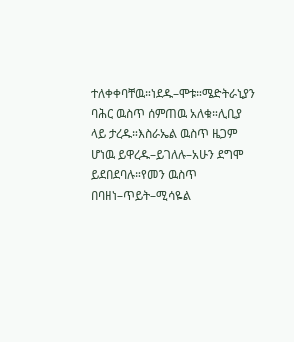ተለቀቀባቸዉ።ነደዱ–ሞቱ።ሜድትራኒያን ባሕር ዉስጥ ሰምጠዉ አለቁ።ሊቢያ ላይ ታረዱ።እስራኤል ዉስጥ ዜጋም ሆነዉ ይዋረዱ–ይገለሉ–አሁን ደግሞ ይደበደባሉ።የመን ዉስጥ በባዘነ–ጥይት–ሚሳዬል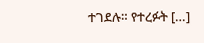ተገደሉ። የተረፉት […]